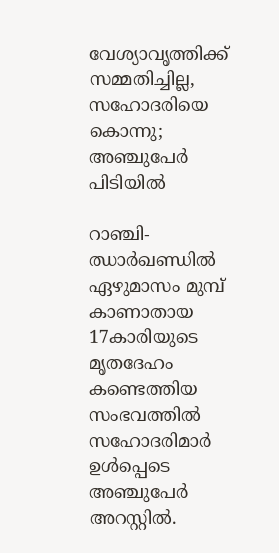വേശ്യാവൃത്തിക്ക് സമ്മതിച്ചില്ല, സഹോദരിയെ കൊന്നു; അഞ്ചുപേര്‍ പിടിയില്‍

റാഞ്ചി- ഝാര്‍ഖണ്ഡില്‍  ഏഴുമാസം മുമ്പ് കാണാതായ 17കാരിയുടെ മൃതദേഹം കണ്ടെത്തിയ സംഭവത്തില്‍ സഹോദരിമാര്‍ ഉള്‍പ്പെടെ അഞ്ചുപേര്‍ അറസ്റ്റില്‍.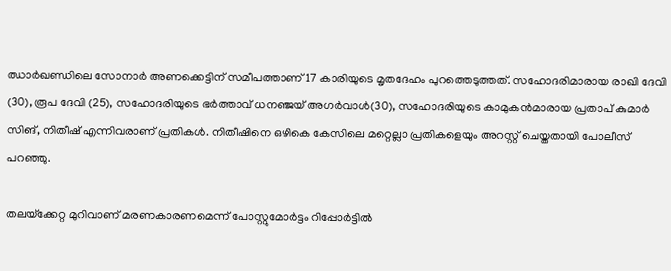ഝാര്‍ഖണ്ഡിലെ സോനാര്‍ അണക്കെട്ടിന് സമീപത്താണ് 17 കാരിയുടെ മൃതദേഹം പുറത്തെടുത്തത്. സഹോദരിമാരായ രാഖി ദേവി (30), രൂപ ദേവി (25), സഹോദരിയുടെ ഭര്‍ത്താവ് ധനഞ്ജയ് അഗര്‍വാള്‍(30), സഹോദരിയുടെ കാമുകന്‍മാരായ പ്രതാപ് കുമാര്‍ സിങ്, നിതീഷ് എന്നിവരാണ് പ്രതികള്‍. നിതീഷിനെ ഒഴികെ കേസിലെ മറ്റെല്ലാ പ്രതികളെയും അറസ്റ്റ് ചെയ്തതായി പോലീസ് പറഞ്ഞു.

തലയ്‌ക്കേറ്റ മുറിവാണ് മരണകാരണമെന്ന് പോസ്റ്റുമോര്‍ട്ടം റിപ്പോര്‍ട്ടില്‍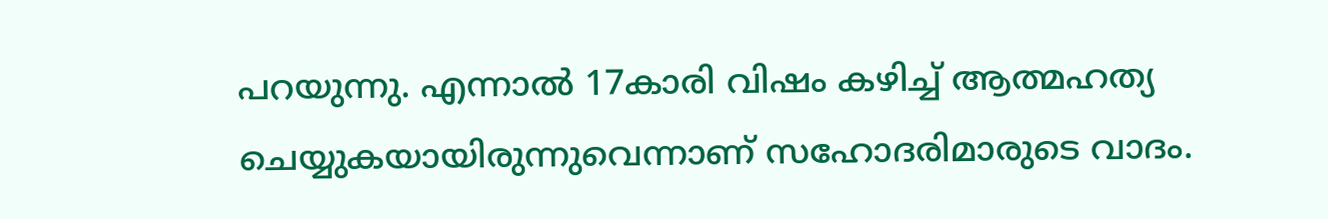പറയുന്നു. എന്നാല്‍ 17കാരി വിഷം കഴിച്ച് ആത്മഹത്യ ചെയ്യുകയായിരുന്നുവെന്നാണ് സഹോദരിമാരുടെ വാദം.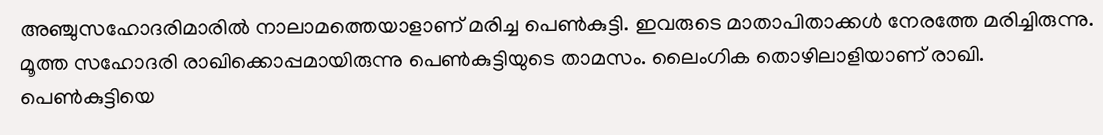അഞ്ചുസഹോദരിമാരില്‍ നാലാമത്തെയാളാണ് മരിച്ച പെണ്‍കുട്ടി. ഇവരുടെ മാതാപിതാക്കള്‍ നേരത്തേ മരിച്ചിരുന്നു. മൂത്ത സഹോദരി രാഖിക്കൊപ്പമായിരുന്നു പെണ്‍കുട്ടിയുടെ താമസം. ലൈംഗിക തൊഴിലാളിയാണ് രാഖി. പെണ്‍കുട്ടിയെ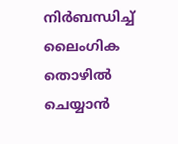നിര്‍ബന്ധിച്ച് ലൈംഗിക തൊഴില്‍ ചെയ്യാന്‍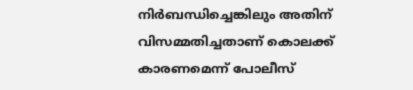നിര്‍ബന്ധിച്ചെങ്കിലും അതിന് വിസമ്മതിച്ചതാണ് കൊലക്ക് കാരണമെന്ന് പോലീസ്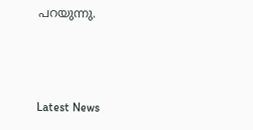പറയുന്നു.



Latest News